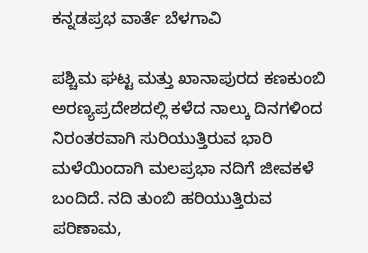ಕನ್ನಡಪ್ರಭ ವಾರ್ತೆ ಬೆಳಗಾವಿ

ಪಶ್ಚಿಮ ಘಟ್ಟ ಮತ್ತು ಖಾನಾಪುರದ ಕಣಕುಂಬಿ ಅರಣ್ಯಪ್ರದೇಶದಲ್ಲಿ ಕಳೆದ ನಾಲ್ಕು ದಿನಗಳಿಂದ ನಿರಂತರವಾಗಿ ಸುರಿಯುತ್ತಿರುವ ಭಾರಿ ಮಳೆಯಿಂದಾಗಿ ಮಲಪ್ರಭಾ ನದಿಗೆ ಜೀವಕಳೆ ಬಂದಿದೆ. ನದಿ ತುಂಬಿ ಹರಿಯುತ್ತಿರುವ ಪರಿಣಾಮ,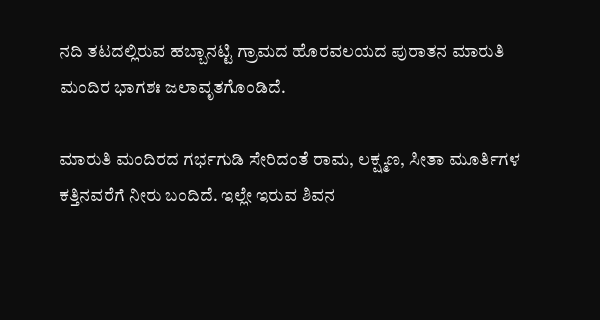ನದಿ ತಟದಲ್ಲಿರುವ ಹಬ್ಬಾನಟ್ಟಿ ಗ್ರಾಮದ ಹೊರವಲಯದ ಪುರಾತನ ಮಾರುತಿ ಮಂದಿರ ಭಾಗಶಃ ಜಲಾವೃತಗೊಂಡಿದೆ.

ಮಾರುತಿ ಮಂದಿರದ ಗರ್ಭಗುಡಿ ಸೇರಿದಂತೆ ರಾಮ, ಲಕ್ಷ್ಮಣ, ಸೀತಾ ಮೂರ್ತಿಗಳ ಕತ್ತಿನವರೆಗೆ ನೀರು ಬಂದಿದೆ. ಇಲ್ಲೇ ಇರುವ ಶಿವನ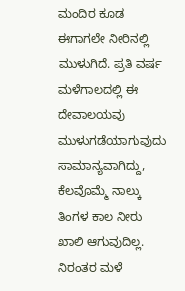ಮಂದಿರ ಕೂಡ ಈಗಾಗಲೇ ನೀರಿನಲ್ಲಿ ಮುಳುಗಿದೆ. ಪ್ರತಿ ವರ್ಷ ಮಳೆಗಾಲದಲ್ಲಿ ಈ ದೇವಾಲಯವು ಮುಳುಗಡೆಯಾಗುವುದು ಸಾಮಾನ್ಯವಾಗಿದ್ದು, ಕೆಲವೊಮ್ಮೆ ನಾಲ್ಕು ತಿಂಗಳ ಕಾಲ ನೀರು ಖಾಲಿ ಆಗುವುದಿಲ್ಲ. ನಿರಂತರ ಮಳೆ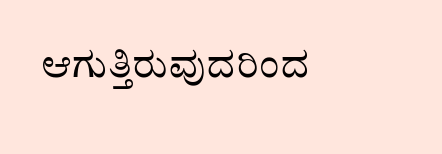ಆಗುತ್ತಿರುವುದರಿಂದ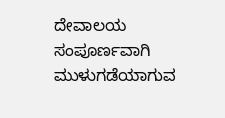ದೇವಾಲಯ ಸಂಪೂರ್ಣವಾಗಿ ಮುಳುಗಡೆಯಾಗುವ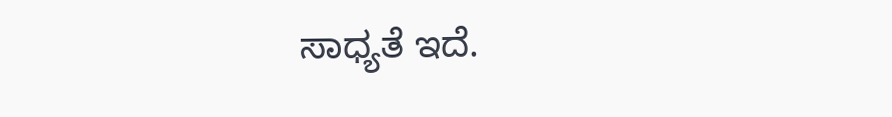ಸಾಧ್ಯತೆ ಇದೆ.